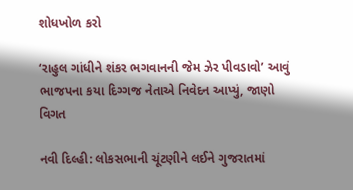શોધખોળ કરો

‘રાહુલ ગાંધીને શંકર ભગવાનની જેમ ઝેર પીવડાવો’ આવું ભાજપના કયા દિગ્ગજ નેતાએ નિવેદન આપ્યું, જાણો વિગત

નવી દિલ્હી: લોકસભાની ચૂંટણીને લઈને ગુજરાતમાં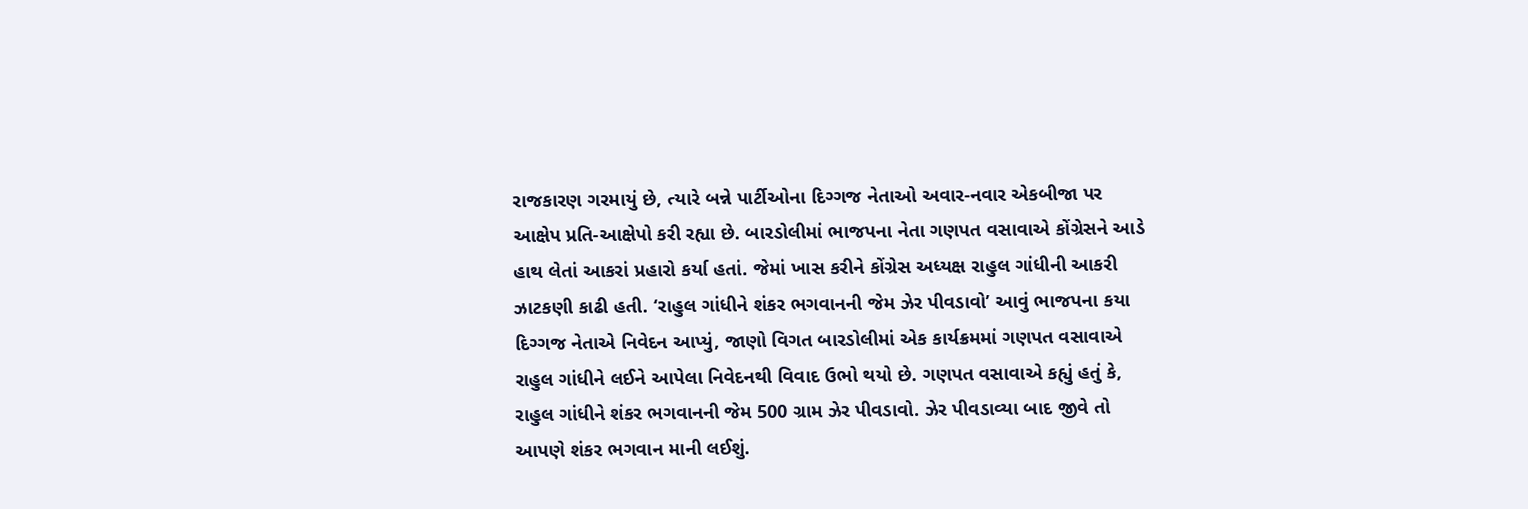રાજકારણ ગરમાયું છે, ત્યારે બન્ને પાર્ટીઓના દિગ્ગજ નેતાઓ અવાર-નવાર એકબીજા પર આક્ષેપ પ્રતિ-આક્ષેપો કરી રહ્યા છે. બારડોલીમાં ભાજપના નેતા ગણપત વસાવાએ કોંગ્રેસને આડે હાથ લેતાં આકરાં પ્રહારો કર્યા હતાં. જેમાં ખાસ કરીને કોંગ્રેસ અધ્યક્ષ રાહુલ ગાંધીની આકરી ઝાટકણી કાઢી હતી. ‘રાહુલ ગાંધીને શંકર ભગવાનની જેમ ઝેર પીવડાવો’ આવું ભાજપના કયા દિગ્ગજ નેતાએ નિવેદન આપ્યું, જાણો વિગત બારડોલીમાં એક કાર્યક્રમમાં ગણપત વસાવાએ રાહુલ ગાંધીને લઈને આપેલા નિવેદનથી વિવાદ ઉભો થયો છે. ગણપત વસાવાએ કહ્યું હતું કે, રાહુલ ગાંધીને શંકર ભગવાનની જેમ 500 ગ્રામ ઝેર પીવડાવો. ઝેર પીવડાવ્યા બાદ જીવે તો આપણે શંકર ભગવાન માની લઈશું.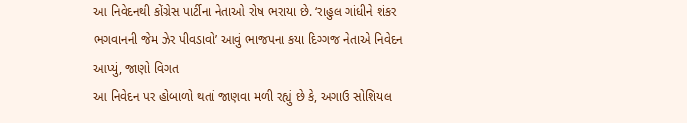આ નિવેદનથી કોંગ્રેસ પાર્ટીના નેતાઓ રોષ ભરાયા છે. ‘રાહુલ ગાંધીને શંકર ભગવાનની જેમ ઝેર પીવડાવો’ આવું ભાજપના કયા દિગ્ગજ નેતાએ નિવેદન આપ્યું, જાણો વિગત
આ નિવેદન પર હોબાળો થતાં જાણવા મળી રહ્યું છે કે, અગાઉ સોશિયલ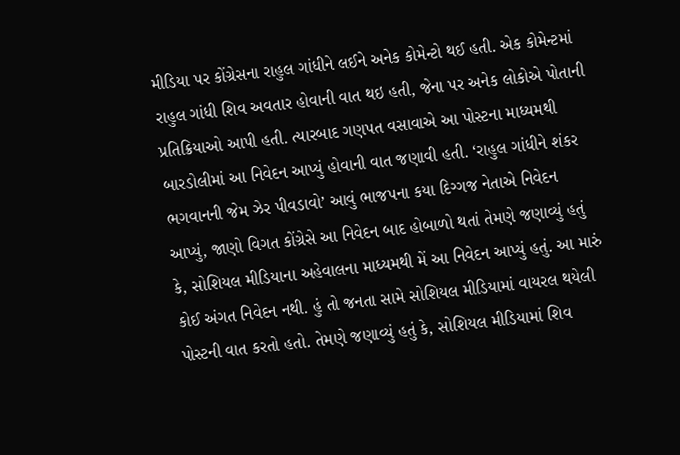મીડિયા પર કોંગ્રેસના રાહુલ ગાંધીને લઈને અનેક કોમેન્ટો થઈ હતી. એક કોમેન્ટમાં રાહુલ ગાંધી શિવ અવતાર હોવાની વાત થઇ હતી, જેના પર અનેક લોકોએ પોતાની પ્રતિક્રિયાઓ આપી હતી. ત્યારબાદ ગણપત વસાવાએ આ પોસ્ટના માધ્યમથી બારડોલીમાં આ નિવેદન આપ્યું હોવાની વાત જણાવી હતી. ‘રાહુલ ગાંધીને શંકર ભગવાનની જેમ ઝેર પીવડાવો’ આવું ભાજપના કયા દિગ્ગજ નેતાએ નિવેદન આપ્યું, જાણો વિગત કોંગ્રેસે આ નિવેદન બાદ હોબાળો થતાં તેમણે જણાવ્યું હતું કે, સોશિયલ મીડિયાના અહેવાલના માધ્યમથી મેં આ નિવેદન આપ્યું હતું. આ મારું કોઈ અંગત નિવેદન નથી. હું તો જનતા સામે સોશિયલ મીડિયામાં વાયરલ થયેલી પોસ્ટની વાત કરતો હતો. તેમણે જણાવ્યું હતું કે, સોશિયલ મીડિયામાં શિવ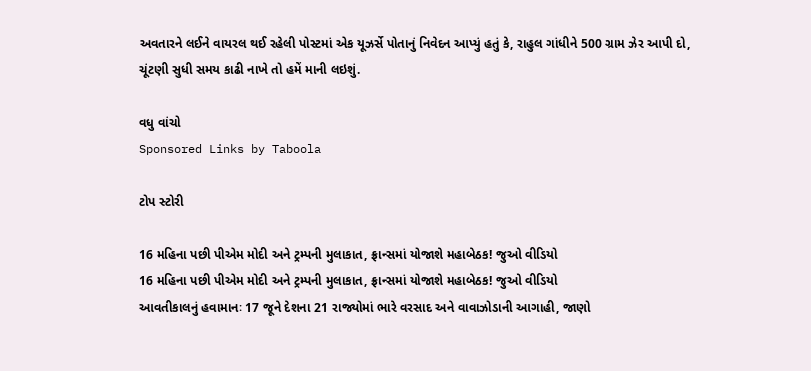અવતારને લઈને વાયરલ થઈ રહેલી પોસ્ટમાં એક યૂઝર્સે પોતાનું નિવેદન આપ્યું હતું કે, રાહુલ ગાંધીને 500 ગ્રામ ઝેર આપી દો, ચૂંટણી સુધી સમય કાઢી નાખે તો હમેં માની લઇશું.

વધુ વાંચો
Sponsored Links by Taboola

ટોપ સ્ટોરી

16 મહિના પછી પીએમ મોદી અને ટ્રમ્પની મુલાકાત, ફ્રાન્સમાં યોજાશે મહાબેઠક! જુઓ વીડિયો
16 મહિના પછી પીએમ મોદી અને ટ્રમ્પની મુલાકાત, ફ્રાન્સમાં યોજાશે મહાબેઠક! જુઓ વીડિયો
આવતીકાલનું હવામાનઃ 17 જૂને દેશના 21 રાજ્યોમાં ભારે વરસાદ અને વાવાઝોડાની આગાહી, જાણો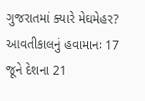ગુજરાતમાં ક્યારે મેઘમેહર?
આવતીકાલનું હવામાનઃ 17 જૂને દેશના 21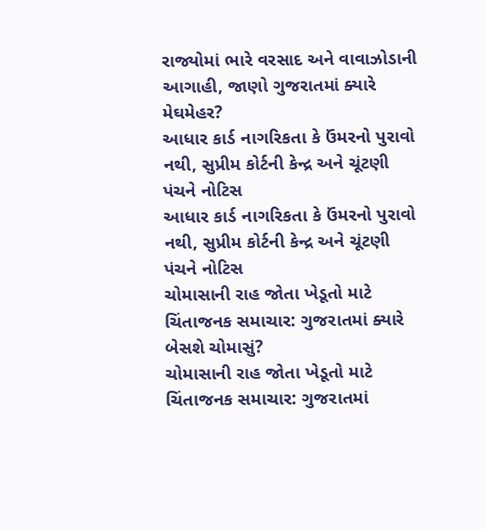રાજ્યોમાં ભારે વરસાદ અને વાવાઝોડાની આગાહી, જાણો ગુજરાતમાં ક્યારે મેઘમેહર?
આધાર કાર્ડ નાગરિકતા કે ઉંમરનો પુરાવો નથી, સુપ્રીમ કોર્ટની કેન્દ્ર અને ચૂંટણી પંચને નોટિસ
આધાર કાર્ડ નાગરિકતા કે ઉંમરનો પુરાવો નથી, સુપ્રીમ કોર્ટની કેન્દ્ર અને ચૂંટણી પંચને નોટિસ
ચોમાસાની રાહ જોતા ખેડૂતો માટે ચિંતાજનક સમાચાર: ગુજરાતમાં ક્યારે બેસશે ચોમાસું?
ચોમાસાની રાહ જોતા ખેડૂતો માટે ચિંતાજનક સમાચાર: ગુજરાતમાં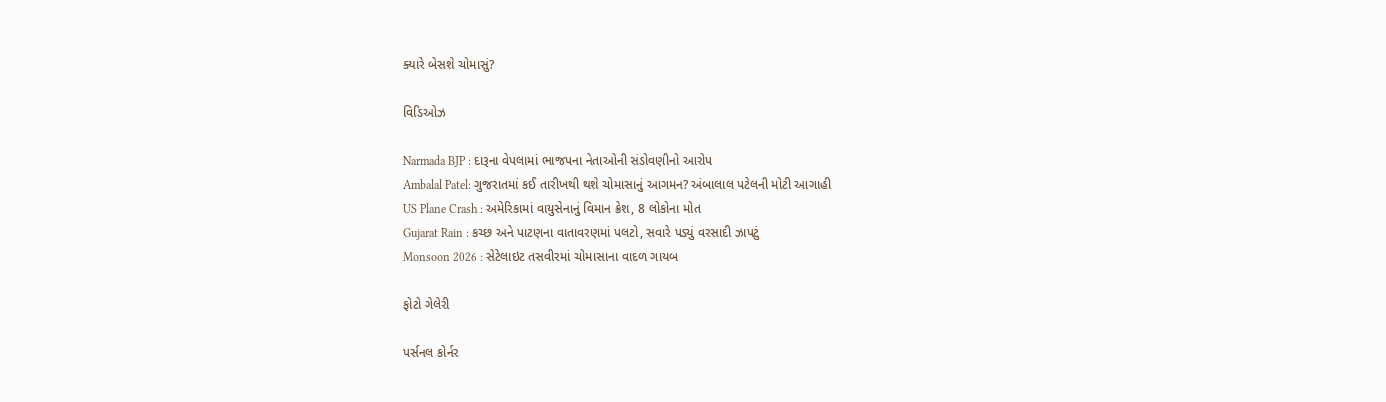ક્યારે બેસશે ચોમાસું?

વિડિઓઝ

Narmada BJP : દારૂના વેપલામાં ભાજપના નેતાઓની સંડોવણીનો આરોપ
Ambalal Patel: ગુજરાતમાં કઈ તારીખથી થશે ચોમાસાનું આગમન? અંબાલાલ પટેલની મોટી આગાહી
US Plane Crash : અમેરિકામાં વાયુસેનાનું વિમાન ક્રેશ, 8 લોકોના મોત
Gujarat Rain : કચ્છ અને પાટણના વાતાવરણમાં પલટો, સવારે પડ્યું વરસાદી ઝાપટું
Monsoon 2026 : સેટેલાઇટ તસવીરમાં ચોમાસાના વાદળ ગાયબ

ફોટો ગેલેરી

પર્સનલ કોર્નર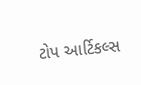ટોપ આર્ટિકલ્સ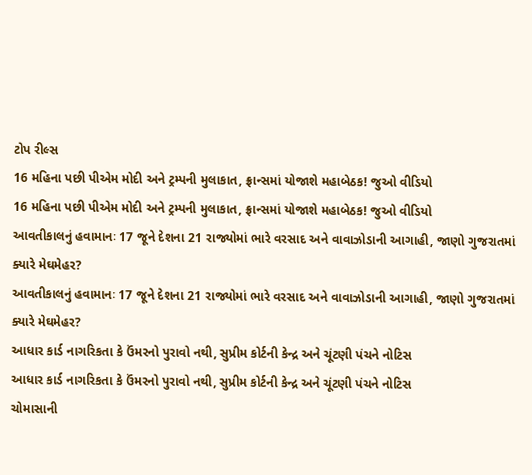ટોપ રીલ્સ
16 મહિના પછી પીએમ મોદી અને ટ્રમ્પની મુલાકાત, ફ્રાન્સમાં યોજાશે મહાબેઠક! જુઓ વીડિયો
16 મહિના પછી પીએમ મોદી અને ટ્રમ્પની મુલાકાત, ફ્રાન્સમાં યોજાશે મહાબેઠક! જુઓ વીડિયો
આવતીકાલનું હવામાનઃ 17 જૂને દેશના 21 રાજ્યોમાં ભારે વરસાદ અને વાવાઝોડાની આગાહી, જાણો ગુજરાતમાં ક્યારે મેઘમેહર?
આવતીકાલનું હવામાનઃ 17 જૂને દેશના 21 રાજ્યોમાં ભારે વરસાદ અને વાવાઝોડાની આગાહી, જાણો ગુજરાતમાં ક્યારે મેઘમેહર?
આધાર કાર્ડ નાગરિકતા કે ઉંમરનો પુરાવો નથી, સુપ્રીમ કોર્ટની કેન્દ્ર અને ચૂંટણી પંચને નોટિસ
આધાર કાર્ડ નાગરિકતા કે ઉંમરનો પુરાવો નથી, સુપ્રીમ કોર્ટની કેન્દ્ર અને ચૂંટણી પંચને નોટિસ
ચોમાસાની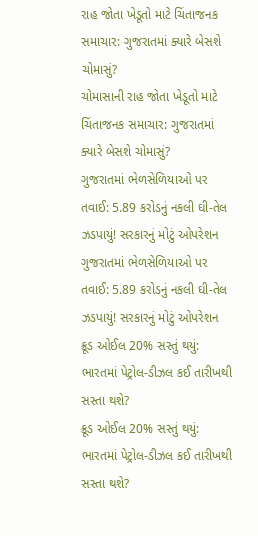રાહ જોતા ખેડૂતો માટે ચિંતાજનક સમાચાર: ગુજરાતમાં ક્યારે બેસશે ચોમાસું?
ચોમાસાની રાહ જોતા ખેડૂતો માટે ચિંતાજનક સમાચાર: ગુજરાતમાં ક્યારે બેસશે ચોમાસું?
ગુજરાતમાં ભેળસેળિયાઓ પર તવાઈ: 5.89 કરોડનું નકલી ઘી-તેલ ઝડપાયું! સરકારનું મોટું ઓપરેશન
ગુજરાતમાં ભેળસેળિયાઓ પર તવાઈ: 5.89 કરોડનું નકલી ઘી-તેલ ઝડપાયું! સરકારનું મોટું ઓપરેશન
ક્રૂડ ઓઈલ 20% સસ્તું થયું: ભારતમાં પેટ્રોલ-ડીઝલ કઈ તારીખથી સસ્તા થશે?
ક્રૂડ ઓઈલ 20% સસ્તું થયું: ભારતમાં પેટ્રોલ-ડીઝલ કઈ તારીખથી સસ્તા થશે?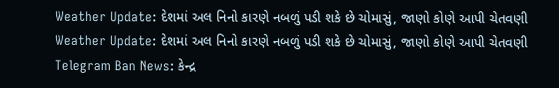Weather Update: દેશમાં અલ નિનો કારણે નબળું પડી શકે છે ચોમાસું, જાણો કોણે આપી ચેતવણી
Weather Update: દેશમાં અલ નિનો કારણે નબળું પડી શકે છે ચોમાસું, જાણો કોણે આપી ચેતવણી
Telegram Ban News: કેન્દ્ર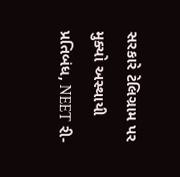સરકારે ટેલિગ્રામ પર મુક્યો અસ્થાયી પ્રતિબંધ, NEET રી-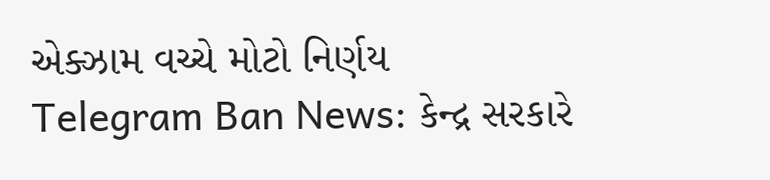એક્ઝામ વચ્ચે મોટો નિર્ણય
Telegram Ban News: કેન્દ્ર સરકારે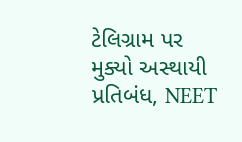ટેલિગ્રામ પર મુક્યો અસ્થાયી પ્રતિબંધ, NEET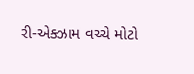રી-એક્ઝામ વચ્ચે મોટો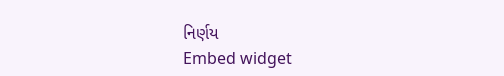નિર્ણય
Embed widget